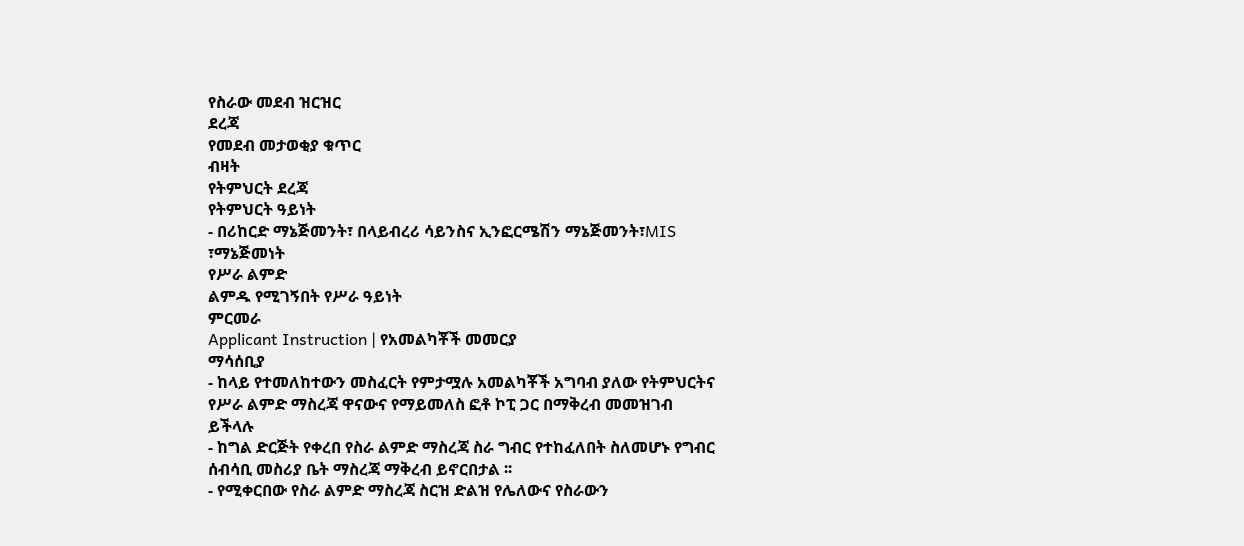የስራው መደብ ዝርዝር
ደረጃ
የመደብ መታወቂያ ቁጥር
ብዛት
የትምህርት ደረጃ
የትምህርት ዓይነት
- በሪከርድ ማኔጅመንት፣ በላይብረሪ ሳይንስና ኢንፎርሜሽን ማኔጅመንት፣MIS ፣ማኔጅመነት
የሥራ ልምድ
ልምዱ የሚገኝበት የሥራ ዓይነት
ምርመራ
Applicant Instruction | የአመልካቾች መመርያ
ማሳሰቢያ
- ከላይ የተመለከተውን መስፈርት የምታሟሉ አመልካቾች አግባብ ያለው የትምህርትና የሥራ ልምድ ማስረጃ ዋናውና የማይመለስ ፎቶ ኮፒ ጋር በማቅረብ መመዝገብ ይችላሉ
- ከግል ድርጅት የቀረበ የስራ ልምድ ማስረጃ ስራ ግብር የተከፈለበት ስለመሆኑ የግብር ሰብሳቢ መስሪያ ቤት ማስረጃ ማቅረብ ይኖርበታል ፡፡
- የሚቀርበው የስራ ልምድ ማስረጃ ስርዝ ድልዝ የሌለውና የስራውን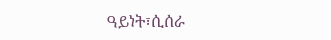ዓይነት፣ሲሰራ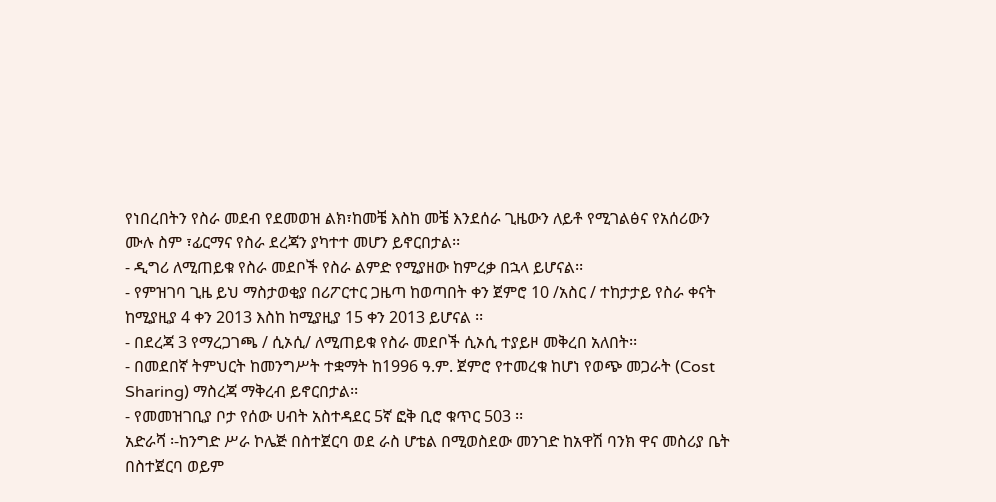የነበረበትን የስራ መደብ የደመወዝ ልክ፣ከመቼ እስከ መቼ እንደሰራ ጊዜውን ለይቶ የሚገልፅና የአሰሪውን ሙሉ ስም ፣ፊርማና የስራ ደረጃን ያካተተ መሆን ይኖርበታል፡፡
- ዲግሪ ለሚጠይቁ የስራ መደቦች የስራ ልምድ የሚያዘው ከምረቃ በኋላ ይሆናል፡፡
- የምዝገባ ጊዜ ይህ ማስታወቂያ በሪፖርተር ጋዜጣ ከወጣበት ቀን ጀምሮ 10 /አስር / ተከታታይ የስራ ቀናት ከሚያዚያ 4 ቀን 2013 እስከ ከሚያዚያ 15 ቀን 2013 ይሆናል ፡፡
- በደረጃ 3 የማረጋገጫ / ሲኦሲ/ ለሚጠይቁ የስራ መደቦች ሲኦሲ ተያይዞ መቅረበ አለበት፡፡
- በመደበኛ ትምህርት ከመንግሥት ተቋማት ከ1996 ዓ.ም. ጀምሮ የተመረቁ ከሆነ የወጭ መጋራት (Cost Sharing) ማስረጃ ማቅረብ ይኖርበታል፡፡
- የመመዝገቢያ ቦታ የሰው ሀብት አስተዳደር 5ኛ ፎቅ ቢሮ ቁጥር 503 ፡፡
አድራሻ ፡-ከንግድ ሥራ ኮሌጅ በስተጀርባ ወደ ራስ ሆቴል በሚወስደው መንገድ ከአዋሽ ባንክ ዋና መስሪያ ቤት በስተጀርባ ወይም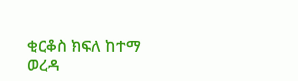ቂርቆስ ክፍለ ከተማ ወረዳ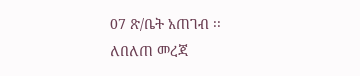07 ጽ/ቤት አጠገብ ፡፡
ለበለጠ መረጃ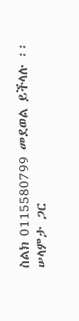ስልክ 0115580799 መደወል ይችላሉ ፡፡
ሠላምታ ጋር